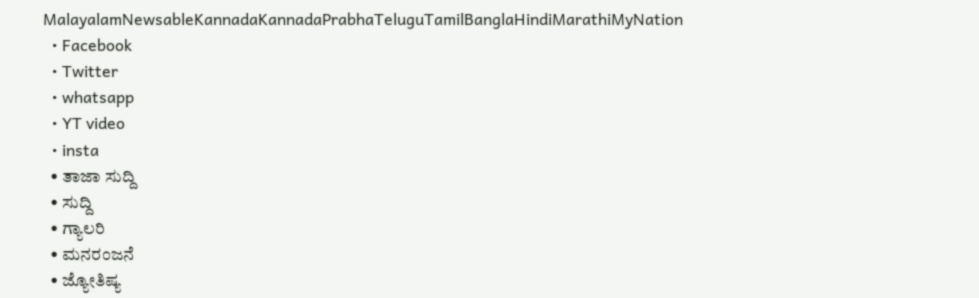MalayalamNewsableKannadaKannadaPrabhaTeluguTamilBanglaHindiMarathiMyNation
  • Facebook
  • Twitter
  • whatsapp
  • YT video
  • insta
  • ತಾಜಾ ಸುದ್ದಿ
  • ಸುದ್ದಿ
  • ಗ್ಯಾಲರಿ
  • ಮನರಂಜನೆ
  • ಜ್ಯೋತಿಷ್ಯ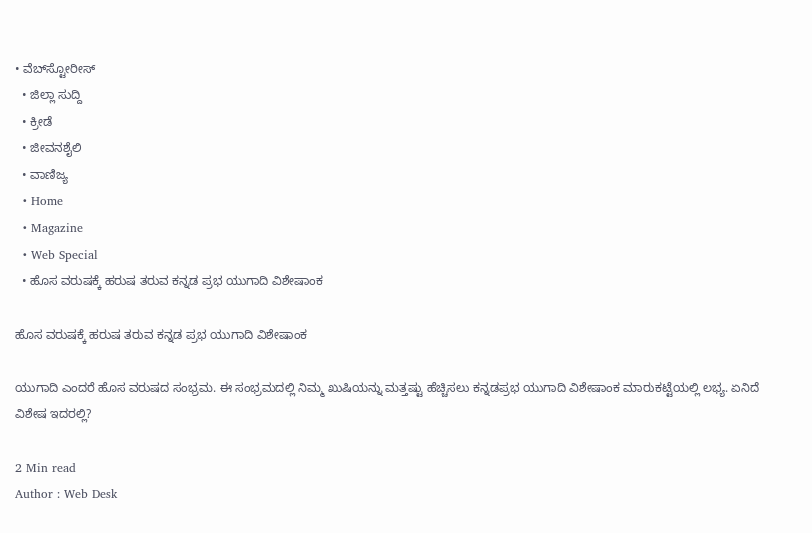• ವೆಬ್‌ಸ್ಟೋರೀಸ್
  • ಜಿಲ್ಲಾ ಸುದ್ದಿ
  • ಕ್ರೀಡೆ
  • ಜೀವನಶೈಲಿ
  • ವಾಣಿಜ್ಯ
  • Home
  • Magazine
  • Web Special
  • ಹೊಸ ವರುಷಕ್ಕೆ ಹರುಷ ತರುವ ಕನ್ನಡ ಪ್ರಭ ಯುಗಾದಿ ವಿಶೇಷಾಂಕ

ಹೊಸ ವರುಷಕ್ಕೆ ಹರುಷ ತರುವ ಕನ್ನಡ ಪ್ರಭ ಯುಗಾದಿ ವಿಶೇಷಾಂಕ

ಯುಗಾದಿ ಎಂದರೆ ಹೊಸ ವರುಷದ ಸಂಭ್ರಮ. ಈ ಸಂಭ್ರಮದಲ್ಲಿ ನಿಮ್ಮ ಖುಷಿಯನ್ನು ಮತ್ತಷ್ಟು ಹೆಚ್ಚಿಸಲು ಕನ್ನಡಪ್ರಭ ಯುಗಾದಿ ವಿಶೇಷಾಂಕ ಮಾರುಕಟ್ಟೆಯಲ್ಲಿ ಲಭ್ಯ. ಏನಿದೆ ವಿಶೇಷ ಇದರಲ್ಲಿ?

2 Min read
Author : Web Desk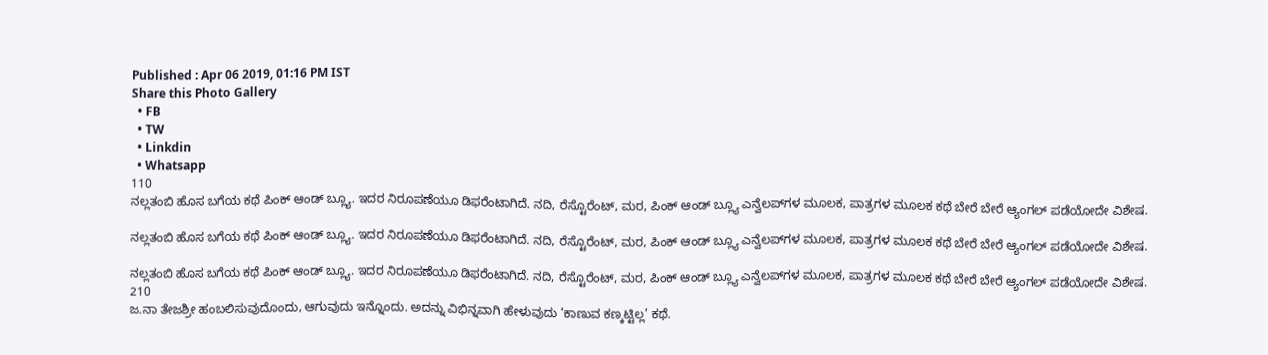Published : Apr 06 2019, 01:16 PM IST
Share this Photo Gallery
  • FB
  • TW
  • Linkdin
  • Whatsapp
110
ನಲ್ಲತಂಬಿ ಹೊಸ ಬಗೆಯ ಕಥೆ ಪಿಂಕ್ ಆಂಡ್ ಬ್ಲ್ಯೂ. ಇದರ ನಿರೂಪಣೆಯೂ ಡಿಫರೆಂಟಾಗಿದೆ. ನದಿ, ರೆಸ್ಟೊರೆಂಟ್, ಮರ, ಪಿಂಕ್ ಆಂಡ್ ಬ್ಲ್ಯೂ ಎನ್ವೆಲಪ್‌ಗಳ ಮೂಲಕ, ಪಾತ್ರಗಳ ಮೂಲಕ ಕಥೆ ಬೇರೆ ಬೇರೆ ಆ್ಯಂಗಲ್ ಪಡೆಯೋದೇ ವಿಶೇಷ.

ನಲ್ಲತಂಬಿ ಹೊಸ ಬಗೆಯ ಕಥೆ ಪಿಂಕ್ ಆಂಡ್ ಬ್ಲ್ಯೂ. ಇದರ ನಿರೂಪಣೆಯೂ ಡಿಫರೆಂಟಾಗಿದೆ. ನದಿ, ರೆಸ್ಟೊರೆಂಟ್, ಮರ, ಪಿಂಕ್ ಆಂಡ್ ಬ್ಲ್ಯೂ ಎನ್ವೆಲಪ್‌ಗಳ ಮೂಲಕ, ಪಾತ್ರಗಳ ಮೂಲಕ ಕಥೆ ಬೇರೆ ಬೇರೆ ಆ್ಯಂಗಲ್ ಪಡೆಯೋದೇ ವಿಶೇಷ.

ನಲ್ಲತಂಬಿ ಹೊಸ ಬಗೆಯ ಕಥೆ ಪಿಂಕ್ ಆಂಡ್ ಬ್ಲ್ಯೂ. ಇದರ ನಿರೂಪಣೆಯೂ ಡಿಫರೆಂಟಾಗಿದೆ. ನದಿ, ರೆಸ್ಟೊರೆಂಟ್, ಮರ, ಪಿಂಕ್ ಆಂಡ್ ಬ್ಲ್ಯೂ ಎನ್ವೆಲಪ್‌ಗಳ ಮೂಲಕ, ಪಾತ್ರಗಳ ಮೂಲಕ ಕಥೆ ಬೇರೆ ಬೇರೆ ಆ್ಯಂಗಲ್ ಪಡೆಯೋದೇ ವಿಶೇಷ.
210
ಜ.ನಾ ತೇಜಶ್ರೀ ಹಂಬಲಿಸುವುದೊಂದು, ಆಗುವುದು ಇನ್ನೊಂದು. ಅದನ್ನು ವಿಭಿನ್ನವಾಗಿ ಹೇಳುವುದು ‘ಕಾಣುವ ಕಣ್ಕಟ್ಟಿಲ್ಲ’ ಕಥೆ.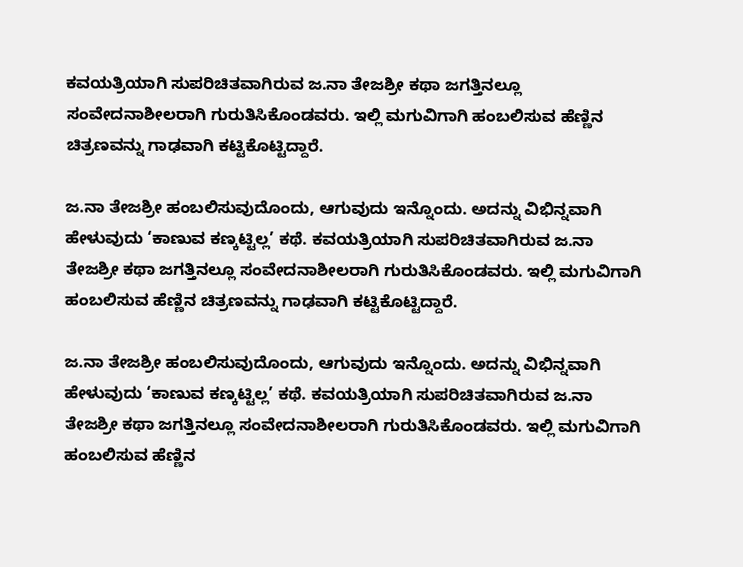ಕವಯತ್ರಿಯಾಗಿ ಸುಪರಿಚಿತವಾಗಿರುವ ಜ.ನಾ ತೇಜಶ್ರೀ ಕಥಾ ಜಗತ್ತಿನಲ್ಲೂ ಸಂವೇದನಾಶೀಲರಾಗಿ ಗುರುತಿಸಿಕೊಂಡವರು. ಇಲ್ಲಿ ಮಗುವಿಗಾಗಿ ಹಂಬಲಿಸುವ ಹೆಣ್ಣಿನ ಚಿತ್ರಣವನ್ನು ಗಾಢವಾಗಿ ಕಟ್ಟಿಕೊಟ್ಟಿದ್ದಾರೆ.

ಜ.ನಾ ತೇಜಶ್ರೀ ಹಂಬಲಿಸುವುದೊಂದು, ಆಗುವುದು ಇನ್ನೊಂದು. ಅದನ್ನು ವಿಭಿನ್ನವಾಗಿ ಹೇಳುವುದು ‘ಕಾಣುವ ಕಣ್ಕಟ್ಟಿಲ್ಲ’ ಕಥೆ. ಕವಯತ್ರಿಯಾಗಿ ಸುಪರಿಚಿತವಾಗಿರುವ ಜ.ನಾ ತೇಜಶ್ರೀ ಕಥಾ ಜಗತ್ತಿನಲ್ಲೂ ಸಂವೇದನಾಶೀಲರಾಗಿ ಗುರುತಿಸಿಕೊಂಡವರು. ಇಲ್ಲಿ ಮಗುವಿಗಾಗಿ ಹಂಬಲಿಸುವ ಹೆಣ್ಣಿನ ಚಿತ್ರಣವನ್ನು ಗಾಢವಾಗಿ ಕಟ್ಟಿಕೊಟ್ಟಿದ್ದಾರೆ.

ಜ.ನಾ ತೇಜಶ್ರೀ ಹಂಬಲಿಸುವುದೊಂದು, ಆಗುವುದು ಇನ್ನೊಂದು. ಅದನ್ನು ವಿಭಿನ್ನವಾಗಿ ಹೇಳುವುದು ‘ಕಾಣುವ ಕಣ್ಕಟ್ಟಿಲ್ಲ’ ಕಥೆ. ಕವಯತ್ರಿಯಾಗಿ ಸುಪರಿಚಿತವಾಗಿರುವ ಜ.ನಾ ತೇಜಶ್ರೀ ಕಥಾ ಜಗತ್ತಿನಲ್ಲೂ ಸಂವೇದನಾಶೀಲರಾಗಿ ಗುರುತಿಸಿಕೊಂಡವರು. ಇಲ್ಲಿ ಮಗುವಿಗಾಗಿ ಹಂಬಲಿಸುವ ಹೆಣ್ಣಿನ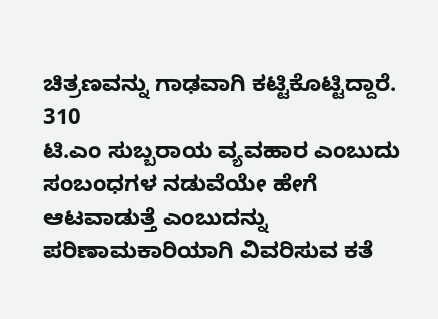ಚಿತ್ರಣವನ್ನು ಗಾಢವಾಗಿ ಕಟ್ಟಿಕೊಟ್ಟಿದ್ದಾರೆ.
310
ಟಿ.ಎಂ ಸುಬ್ಬರಾಯ ವ್ಯವಹಾರ ಎಂಬುದು ಸಂಬಂಧಗಳ ನಡುವೆಯೇ ಹೇಗೆ ಆಟವಾಡುತ್ತೆ ಎಂಬುದನ್ನು ಪರಿಣಾಮಕಾರಿಯಾಗಿ ವಿವರಿಸುವ ಕತೆ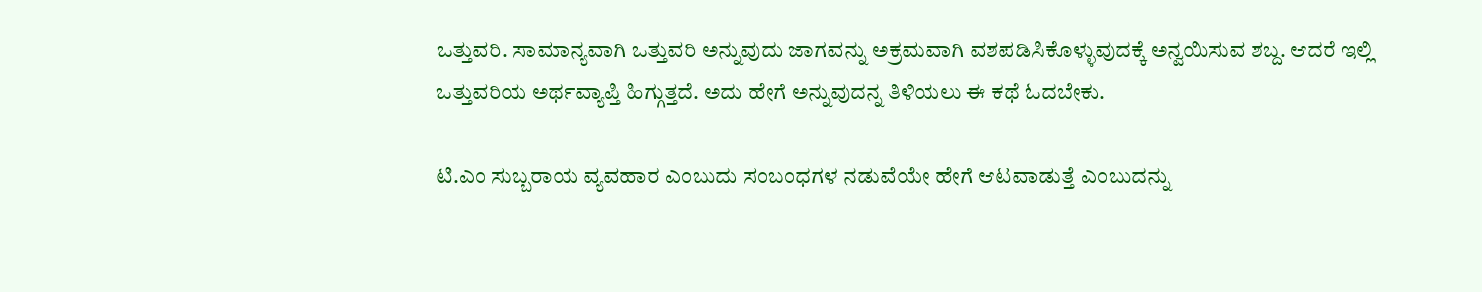ಒತ್ತುವರಿ. ಸಾಮಾನ್ಯವಾಗಿ ಒತ್ತುವರಿ ಅನ್ನುವುದು ಜಾಗವನ್ನು ಅಕ್ರಮವಾಗಿ ವಶಪಡಿಸಿಕೊಳ್ಳುವುದಕ್ಕೆ ಅನ್ವಯಿಸುವ ಶಬ್ದ. ಆದರೆ ಇಲ್ಲಿ ಒತ್ತುವರಿಯ ಅರ್ಥವ್ಯಾಪ್ತಿ ಹಿಗ್ಗುತ್ತದೆ. ಅದು ಹೇಗೆ ಅನ್ನುವುದನ್ನ ತಿಳಿಯಲು ಈ ಕಥೆ ಓದಬೇಕು.

ಟಿ.ಎಂ ಸುಬ್ಬರಾಯ ವ್ಯವಹಾರ ಎಂಬುದು ಸಂಬಂಧಗಳ ನಡುವೆಯೇ ಹೇಗೆ ಆಟವಾಡುತ್ತೆ ಎಂಬುದನ್ನು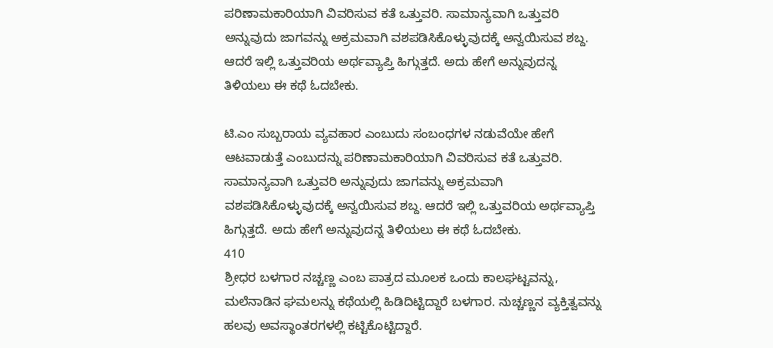ಪರಿಣಾಮಕಾರಿಯಾಗಿ ವಿವರಿಸುವ ಕತೆ ಒತ್ತುವರಿ. ಸಾಮಾನ್ಯವಾಗಿ ಒತ್ತುವರಿ ಅನ್ನುವುದು ಜಾಗವನ್ನು ಅಕ್ರಮವಾಗಿ ವಶಪಡಿಸಿಕೊಳ್ಳುವುದಕ್ಕೆ ಅನ್ವಯಿಸುವ ಶಬ್ದ. ಆದರೆ ಇಲ್ಲಿ ಒತ್ತುವರಿಯ ಅರ್ಥವ್ಯಾಪ್ತಿ ಹಿಗ್ಗುತ್ತದೆ. ಅದು ಹೇಗೆ ಅನ್ನುವುದನ್ನ ತಿಳಿಯಲು ಈ ಕಥೆ ಓದಬೇಕು.

ಟಿ.ಎಂ ಸುಬ್ಬರಾಯ ವ್ಯವಹಾರ ಎಂಬುದು ಸಂಬಂಧಗಳ ನಡುವೆಯೇ ಹೇಗೆ ಆಟವಾಡುತ್ತೆ ಎಂಬುದನ್ನು ಪರಿಣಾಮಕಾರಿಯಾಗಿ ವಿವರಿಸುವ ಕತೆ ಒತ್ತುವರಿ. ಸಾಮಾನ್ಯವಾಗಿ ಒತ್ತುವರಿ ಅನ್ನುವುದು ಜಾಗವನ್ನು ಅಕ್ರಮವಾಗಿ ವಶಪಡಿಸಿಕೊಳ್ಳುವುದಕ್ಕೆ ಅನ್ವಯಿಸುವ ಶಬ್ದ. ಆದರೆ ಇಲ್ಲಿ ಒತ್ತುವರಿಯ ಅರ್ಥವ್ಯಾಪ್ತಿ ಹಿಗ್ಗುತ್ತದೆ. ಅದು ಹೇಗೆ ಅನ್ನುವುದನ್ನ ತಿಳಿಯಲು ಈ ಕಥೆ ಓದಬೇಕು.
410
ಶ್ರೀಧರ ಬಳಗಾರ ನಚ್ಚಣ್ಣ ಎಂಬ ಪಾತ್ರದ ಮೂಲಕ ಒಂದು ಕಾಲಘಟ್ಟವನ್ನು, ಮಲೆನಾಡಿನ ಘಮಲನ್ನು ಕಥೆಯಲ್ಲಿ ಹಿಡಿದಿಟ್ಟಿದ್ದಾರೆ ಬಳಗಾರ. ನುಚ್ಚಣ್ಣನ ವ್ಯಕ್ತಿತ್ವವನ್ನು ಹಲವು ಅವಸ್ಥಾಂತರಗಳಲ್ಲಿ ಕಟ್ಟಿಕೊಟ್ಟಿದ್ದಾರೆ.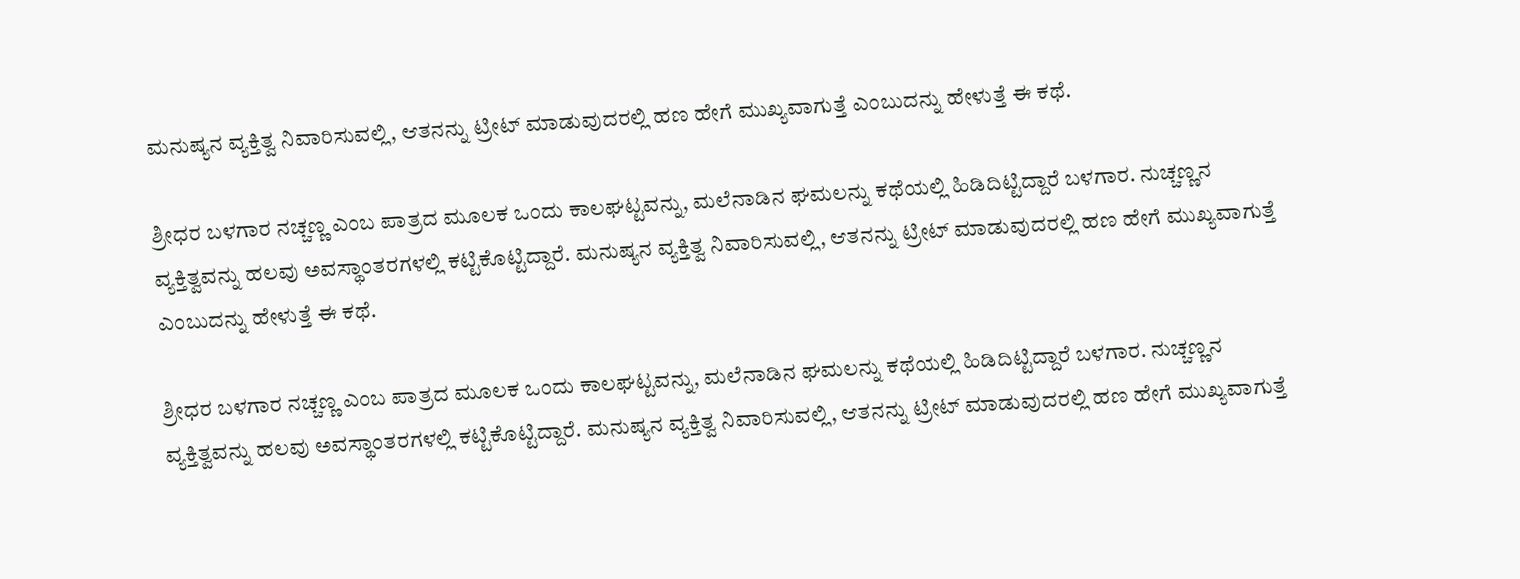ಮನುಷ್ಯನ ವ್ಯಕ್ತಿತ್ವ ನಿವಾರಿಸುವಲ್ಲಿ, ಆತನನ್ನು ಟ್ರೀಟ್ ಮಾಡುವುದರಲ್ಲಿ ಹಣ ಹೇಗೆ ಮುಖ್ಯವಾಗುತ್ತೆ ಎಂಬುದನ್ನು ಹೇಳುತ್ತೆ ಈ ಕಥೆ.

ಶ್ರೀಧರ ಬಳಗಾರ ನಚ್ಚಣ್ಣ ಎಂಬ ಪಾತ್ರದ ಮೂಲಕ ಒಂದು ಕಾಲಘಟ್ಟವನ್ನು, ಮಲೆನಾಡಿನ ಘಮಲನ್ನು ಕಥೆಯಲ್ಲಿ ಹಿಡಿದಿಟ್ಟಿದ್ದಾರೆ ಬಳಗಾರ. ನುಚ್ಚಣ್ಣನ ವ್ಯಕ್ತಿತ್ವವನ್ನು ಹಲವು ಅವಸ್ಥಾಂತರಗಳಲ್ಲಿ ಕಟ್ಟಿಕೊಟ್ಟಿದ್ದಾರೆ. ಮನುಷ್ಯನ ವ್ಯಕ್ತಿತ್ವ ನಿವಾರಿಸುವಲ್ಲಿ, ಆತನನ್ನು ಟ್ರೀಟ್ ಮಾಡುವುದರಲ್ಲಿ ಹಣ ಹೇಗೆ ಮುಖ್ಯವಾಗುತ್ತೆ ಎಂಬುದನ್ನು ಹೇಳುತ್ತೆ ಈ ಕಥೆ.

ಶ್ರೀಧರ ಬಳಗಾರ ನಚ್ಚಣ್ಣ ಎಂಬ ಪಾತ್ರದ ಮೂಲಕ ಒಂದು ಕಾಲಘಟ್ಟವನ್ನು, ಮಲೆನಾಡಿನ ಘಮಲನ್ನು ಕಥೆಯಲ್ಲಿ ಹಿಡಿದಿಟ್ಟಿದ್ದಾರೆ ಬಳಗಾರ. ನುಚ್ಚಣ್ಣನ ವ್ಯಕ್ತಿತ್ವವನ್ನು ಹಲವು ಅವಸ್ಥಾಂತರಗಳಲ್ಲಿ ಕಟ್ಟಿಕೊಟ್ಟಿದ್ದಾರೆ. ಮನುಷ್ಯನ ವ್ಯಕ್ತಿತ್ವ ನಿವಾರಿಸುವಲ್ಲಿ, ಆತನನ್ನು ಟ್ರೀಟ್ ಮಾಡುವುದರಲ್ಲಿ ಹಣ ಹೇಗೆ ಮುಖ್ಯವಾಗುತ್ತೆ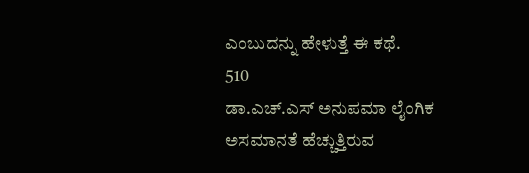ಎಂಬುದನ್ನು ಹೇಳುತ್ತೆ ಈ ಕಥೆ.
510
ಡಾ.ಎಚ್.ಎಸ್ ಅನುಪಮಾ ಲೈಂಗಿಕ ಅಸಮಾನತೆ ಹೆಚ್ಚುತ್ತಿರುವ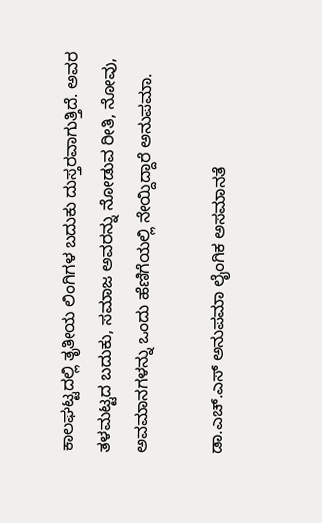ಕಾಲಘಟ್ಟದಲ್ಲಿ ತೃತೀಯ ಲಿಂಗಿಗಳ ಬದುಕು ದುಸ್ತರವಾಗುತ್ತಿದೆ. ಅವರ ತಳಮಟ್ಟದ ಬದುಕು, ಸಮಾಜ ಅವರನ್ನು ನೋಡುವ ರೀತಿ, ನೋವು, ಅವಮಾನಗಳನ್ನು ಒಂದು ಹೆಣಿಗೆಯಲ್ಲಿ ನೇಯ್ದಿದ್ದಾರೆ ಅನುಪಮಾ.

ಡಾ.ಎಚ್.ಎಸ್ ಅನುಪಮಾ ಲೈಂಗಿಕ ಅಸಮಾನತೆ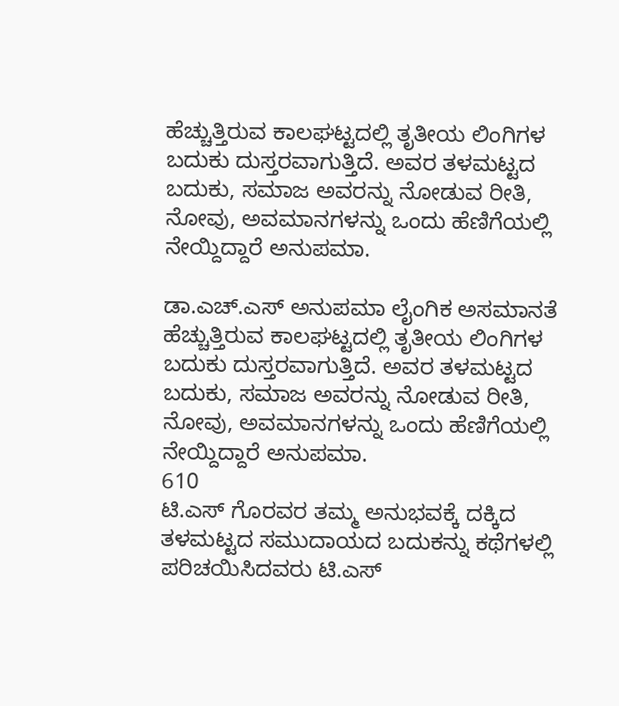ಹೆಚ್ಚುತ್ತಿರುವ ಕಾಲಘಟ್ಟದಲ್ಲಿ ತೃತೀಯ ಲಿಂಗಿಗಳ ಬದುಕು ದುಸ್ತರವಾಗುತ್ತಿದೆ. ಅವರ ತಳಮಟ್ಟದ ಬದುಕು, ಸಮಾಜ ಅವರನ್ನು ನೋಡುವ ರೀತಿ, ನೋವು, ಅವಮಾನಗಳನ್ನು ಒಂದು ಹೆಣಿಗೆಯಲ್ಲಿ ನೇಯ್ದಿದ್ದಾರೆ ಅನುಪಮಾ.

ಡಾ.ಎಚ್.ಎಸ್ ಅನುಪಮಾ ಲೈಂಗಿಕ ಅಸಮಾನತೆ ಹೆಚ್ಚುತ್ತಿರುವ ಕಾಲಘಟ್ಟದಲ್ಲಿ ತೃತೀಯ ಲಿಂಗಿಗಳ ಬದುಕು ದುಸ್ತರವಾಗುತ್ತಿದೆ. ಅವರ ತಳಮಟ್ಟದ ಬದುಕು, ಸಮಾಜ ಅವರನ್ನು ನೋಡುವ ರೀತಿ, ನೋವು, ಅವಮಾನಗಳನ್ನು ಒಂದು ಹೆಣಿಗೆಯಲ್ಲಿ ನೇಯ್ದಿದ್ದಾರೆ ಅನುಪಮಾ.
610
ಟಿ.ಎಸ್ ಗೊರವರ ತಮ್ಮ ಅನುಭವಕ್ಕೆ ದಕ್ಕಿದ ತಳಮಟ್ಟದ ಸಮುದಾಯದ ಬದುಕನ್ನು ಕಥೆಗಳಲ್ಲಿ ಪರಿಚಯಿಸಿದವರು ಟಿ.ಎಸ್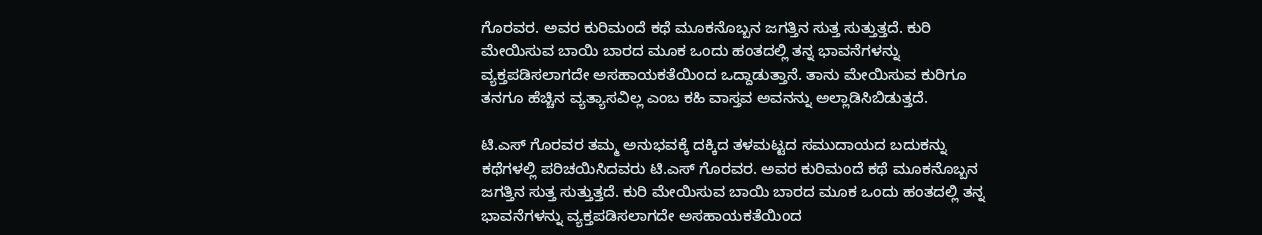ಗೊರವರ. ಅವರ ಕುರಿಮಂದೆ ಕಥೆ ಮೂಕನೊಬ್ಬನ ಜಗತ್ತಿನ ಸುತ್ತ ಸುತ್ತುತ್ತದೆ. ಕುರಿ ಮೇಯಿಸುವ ಬಾಯಿ ಬಾರದ ಮೂಕ ಒಂದು ಹಂತದಲ್ಲಿ ತನ್ನ ಭಾವನೆಗಳನ್ನು ವ್ಯಕ್ತಪಡಿಸಲಾಗದೇ ಅಸಹಾಯಕತೆಯಿಂದ ಒದ್ದಾಡುತ್ತಾನೆ. ತಾನು ಮೇಯಿಸುವ ಕುರಿಗೂ ತನಗೂ ಹೆಚ್ಚಿನ ವ್ಯತ್ಯಾಸವಿಲ್ಲ ಎಂಬ ಕಹಿ ವಾಸ್ತವ ಅವನನ್ನು ಅಲ್ಲಾಡಿಸಿಬಿಡುತ್ತದೆ.

ಟಿ.ಎಸ್ ಗೊರವರ ತಮ್ಮ ಅನುಭವಕ್ಕೆ ದಕ್ಕಿದ ತಳಮಟ್ಟದ ಸಮುದಾಯದ ಬದುಕನ್ನು ಕಥೆಗಳಲ್ಲಿ ಪರಿಚಯಿಸಿದವರು ಟಿ.ಎಸ್ ಗೊರವರ. ಅವರ ಕುರಿಮಂದೆ ಕಥೆ ಮೂಕನೊಬ್ಬನ ಜಗತ್ತಿನ ಸುತ್ತ ಸುತ್ತುತ್ತದೆ. ಕುರಿ ಮೇಯಿಸುವ ಬಾಯಿ ಬಾರದ ಮೂಕ ಒಂದು ಹಂತದಲ್ಲಿ ತನ್ನ ಭಾವನೆಗಳನ್ನು ವ್ಯಕ್ತಪಡಿಸಲಾಗದೇ ಅಸಹಾಯಕತೆಯಿಂದ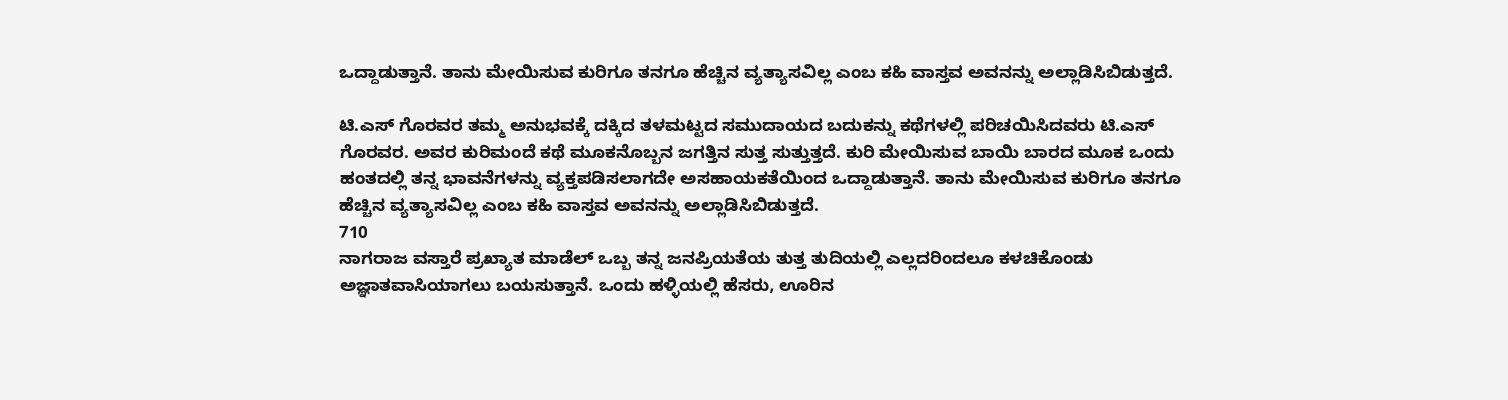ಒದ್ದಾಡುತ್ತಾನೆ. ತಾನು ಮೇಯಿಸುವ ಕುರಿಗೂ ತನಗೂ ಹೆಚ್ಚಿನ ವ್ಯತ್ಯಾಸವಿಲ್ಲ ಎಂಬ ಕಹಿ ವಾಸ್ತವ ಅವನನ್ನು ಅಲ್ಲಾಡಿಸಿಬಿಡುತ್ತದೆ.

ಟಿ.ಎಸ್ ಗೊರವರ ತಮ್ಮ ಅನುಭವಕ್ಕೆ ದಕ್ಕಿದ ತಳಮಟ್ಟದ ಸಮುದಾಯದ ಬದುಕನ್ನು ಕಥೆಗಳಲ್ಲಿ ಪರಿಚಯಿಸಿದವರು ಟಿ.ಎಸ್ ಗೊರವರ. ಅವರ ಕುರಿಮಂದೆ ಕಥೆ ಮೂಕನೊಬ್ಬನ ಜಗತ್ತಿನ ಸುತ್ತ ಸುತ್ತುತ್ತದೆ. ಕುರಿ ಮೇಯಿಸುವ ಬಾಯಿ ಬಾರದ ಮೂಕ ಒಂದು ಹಂತದಲ್ಲಿ ತನ್ನ ಭಾವನೆಗಳನ್ನು ವ್ಯಕ್ತಪಡಿಸಲಾಗದೇ ಅಸಹಾಯಕತೆಯಿಂದ ಒದ್ದಾಡುತ್ತಾನೆ. ತಾನು ಮೇಯಿಸುವ ಕುರಿಗೂ ತನಗೂ ಹೆಚ್ಚಿನ ವ್ಯತ್ಯಾಸವಿಲ್ಲ ಎಂಬ ಕಹಿ ವಾಸ್ತವ ಅವನನ್ನು ಅಲ್ಲಾಡಿಸಿಬಿಡುತ್ತದೆ.
710
ನಾಗರಾಜ ವಸ್ತಾರೆ ಪ್ರಖ್ಯಾತ ಮಾಡೆಲ್ ಒಬ್ಬ ತನ್ನ ಜನಪ್ರಿಯತೆಯ ತುತ್ತ ತುದಿಯಲ್ಲಿ ಎಲ್ಲದರಿಂದಲೂ ಕಳಚಿಕೊಂಡು ಅಜ್ಞಾತವಾಸಿಯಾಗಲು ಬಯಸುತ್ತಾನೆ. ಒಂದು ಹಳ್ಳಿಯಲ್ಲಿ ಹೆಸರು, ಊರಿನ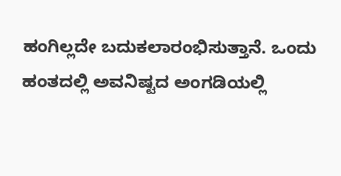ಹಂಗಿಲ್ಲದೇ ಬದುಕಲಾರಂಭಿಸುತ್ತಾನೆ. ಒಂದು ಹಂತದಲ್ಲಿ ಅವನಿಷ್ಟದ ಅಂಗಡಿಯಲ್ಲಿ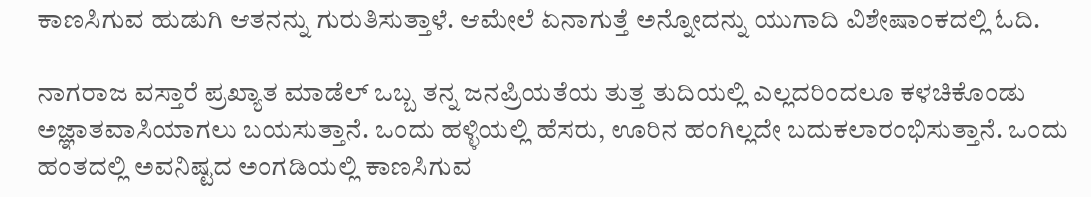ಕಾಣಸಿಗುವ ಹುಡುಗಿ ಆತನನ್ನು ಗುರುತಿಸುತ್ತಾಳೆ. ಆಮೇಲೆ ಏನಾಗುತ್ತೆ ಅನ್ನೋದನ್ನು ಯುಗಾದಿ ವಿಶೇಷಾಂಕದಲ್ಲಿ ಓದಿ.

ನಾಗರಾಜ ವಸ್ತಾರೆ ಪ್ರಖ್ಯಾತ ಮಾಡೆಲ್ ಒಬ್ಬ ತನ್ನ ಜನಪ್ರಿಯತೆಯ ತುತ್ತ ತುದಿಯಲ್ಲಿ ಎಲ್ಲದರಿಂದಲೂ ಕಳಚಿಕೊಂಡು ಅಜ್ಞಾತವಾಸಿಯಾಗಲು ಬಯಸುತ್ತಾನೆ. ಒಂದು ಹಳ್ಳಿಯಲ್ಲಿ ಹೆಸರು, ಊರಿನ ಹಂಗಿಲ್ಲದೇ ಬದುಕಲಾರಂಭಿಸುತ್ತಾನೆ. ಒಂದು ಹಂತದಲ್ಲಿ ಅವನಿಷ್ಟದ ಅಂಗಡಿಯಲ್ಲಿ ಕಾಣಸಿಗುವ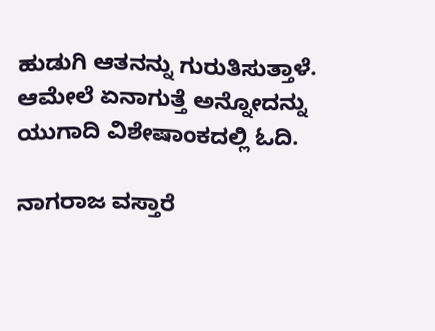ಹುಡುಗಿ ಆತನನ್ನು ಗುರುತಿಸುತ್ತಾಳೆ. ಆಮೇಲೆ ಏನಾಗುತ್ತೆ ಅನ್ನೋದನ್ನು ಯುಗಾದಿ ವಿಶೇಷಾಂಕದಲ್ಲಿ ಓದಿ.

ನಾಗರಾಜ ವಸ್ತಾರೆ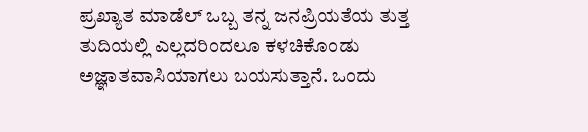ಪ್ರಖ್ಯಾತ ಮಾಡೆಲ್ ಒಬ್ಬ ತನ್ನ ಜನಪ್ರಿಯತೆಯ ತುತ್ತ ತುದಿಯಲ್ಲಿ ಎಲ್ಲದರಿಂದಲೂ ಕಳಚಿಕೊಂಡು ಅಜ್ಞಾತವಾಸಿಯಾಗಲು ಬಯಸುತ್ತಾನೆ. ಒಂದು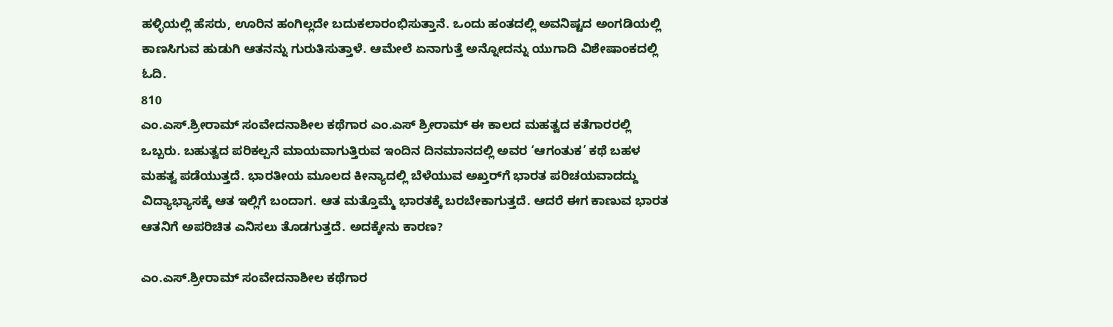ಹಳ್ಳಿಯಲ್ಲಿ ಹೆಸರು, ಊರಿನ ಹಂಗಿಲ್ಲದೇ ಬದುಕಲಾರಂಭಿಸುತ್ತಾನೆ. ಒಂದು ಹಂತದಲ್ಲಿ ಅವನಿಷ್ಟದ ಅಂಗಡಿಯಲ್ಲಿ ಕಾಣಸಿಗುವ ಹುಡುಗಿ ಆತನನ್ನು ಗುರುತಿಸುತ್ತಾಳೆ. ಆಮೇಲೆ ಏನಾಗುತ್ತೆ ಅನ್ನೋದನ್ನು ಯುಗಾದಿ ವಿಶೇಷಾಂಕದಲ್ಲಿ ಓದಿ.
810
ಎಂ.ಎಸ್.ಶ್ರೀರಾಮ್ ಸಂವೇದನಾಶೀಲ ಕಥೆಗಾರ ಎಂ.ಎಸ್ ಶ್ರೀರಾಮ್ ಈ ಕಾಲದ ಮಹತ್ವದ ಕತೆಗಾರರಲ್ಲಿ ಒಬ್ಬರು. ಬಹುತ್ವದ ಪರಿಕಲ್ಪನೆ ಮಾಯವಾಗುತ್ತಿರುವ ಇಂದಿನ ದಿನಮಾನದಲ್ಲಿ ಅವರ ‘ಆಗಂತುಕ’ ಕಥೆ ಬಹಳ ಮಹತ್ವ ಪಡೆಯುತ್ತದೆ. ಭಾರತೀಯ ಮೂಲದ ಕೀನ್ಯಾದಲ್ಲಿ ಬೆಳೆಯುವ ಅಖ್ತರ್‌ಗೆ ಭಾರತ ಪರಿಚಯವಾದದ್ದು ವಿದ್ಯಾಭ್ಯಾಸಕ್ಕೆ ಆತ ಇಲ್ಲಿಗೆ ಬಂದಾಗ. ಆತ ಮತ್ತೊಮ್ಮೆ ಭಾರತಕ್ಕೆ ಬರಬೇಕಾಗುತ್ತದೆ. ಆದರೆ ಈಗ ಕಾಣುವ ಭಾರತ ಆತನಿಗೆ ಅಪರಿಚಿತ ಎನಿಸಲು ತೊಡಗುತ್ತದೆ. ಅದಕ್ಕೇನು ಕಾರಣ?

ಎಂ.ಎಸ್.ಶ್ರೀರಾಮ್ ಸಂವೇದನಾಶೀಲ ಕಥೆಗಾರ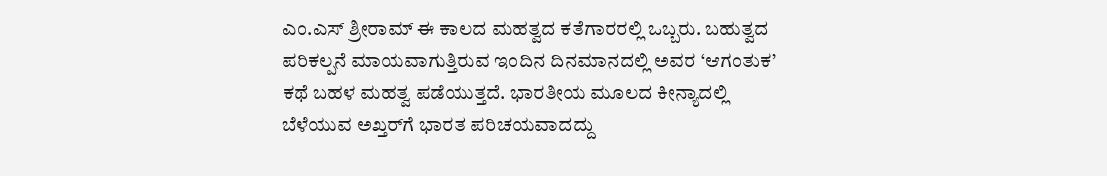ಎಂ.ಎಸ್ ಶ್ರೀರಾಮ್ ಈ ಕಾಲದ ಮಹತ್ವದ ಕತೆಗಾರರಲ್ಲಿ ಒಬ್ಬರು. ಬಹುತ್ವದ ಪರಿಕಲ್ಪನೆ ಮಾಯವಾಗುತ್ತಿರುವ ಇಂದಿನ ದಿನಮಾನದಲ್ಲಿ ಅವರ ‘ಆಗಂತುಕ’ ಕಥೆ ಬಹಳ ಮಹತ್ವ ಪಡೆಯುತ್ತದೆ. ಭಾರತೀಯ ಮೂಲದ ಕೀನ್ಯಾದಲ್ಲಿ ಬೆಳೆಯುವ ಅಖ್ತರ್‌ಗೆ ಭಾರತ ಪರಿಚಯವಾದದ್ದು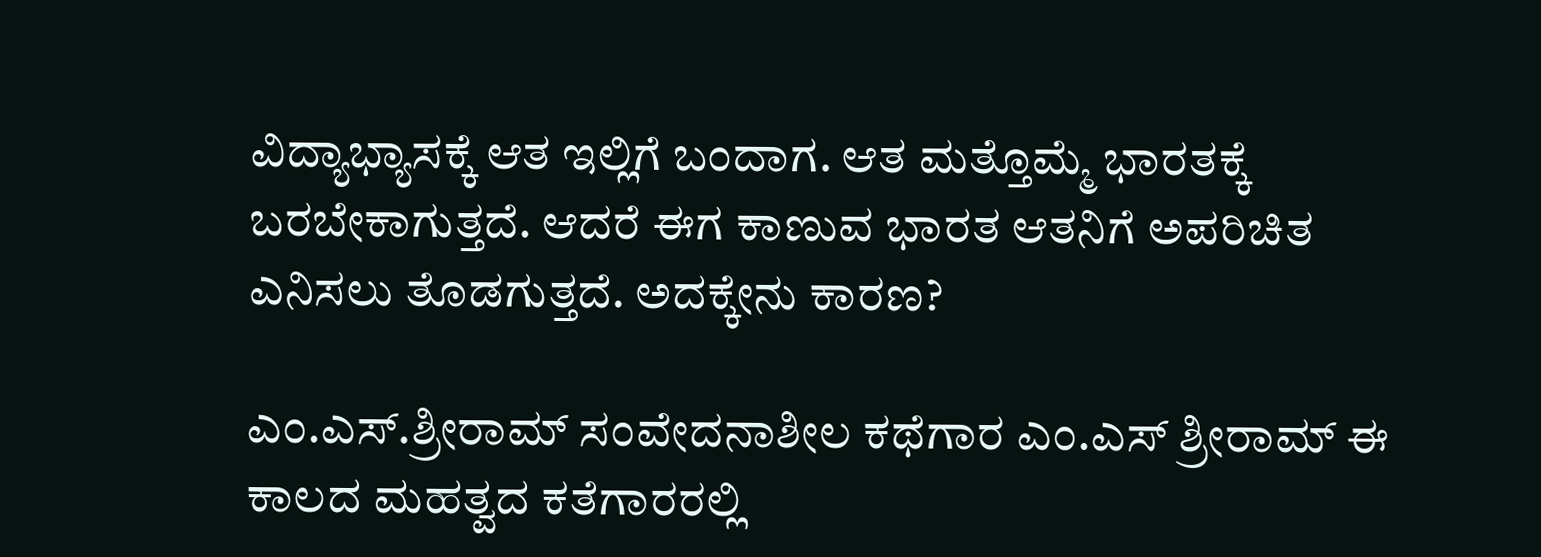ವಿದ್ಯಾಭ್ಯಾಸಕ್ಕೆ ಆತ ಇಲ್ಲಿಗೆ ಬಂದಾಗ. ಆತ ಮತ್ತೊಮ್ಮೆ ಭಾರತಕ್ಕೆ ಬರಬೇಕಾಗುತ್ತದೆ. ಆದರೆ ಈಗ ಕಾಣುವ ಭಾರತ ಆತನಿಗೆ ಅಪರಿಚಿತ ಎನಿಸಲು ತೊಡಗುತ್ತದೆ. ಅದಕ್ಕೇನು ಕಾರಣ?

ಎಂ.ಎಸ್.ಶ್ರೀರಾಮ್ ಸಂವೇದನಾಶೀಲ ಕಥೆಗಾರ ಎಂ.ಎಸ್ ಶ್ರೀರಾಮ್ ಈ ಕಾಲದ ಮಹತ್ವದ ಕತೆಗಾರರಲ್ಲಿ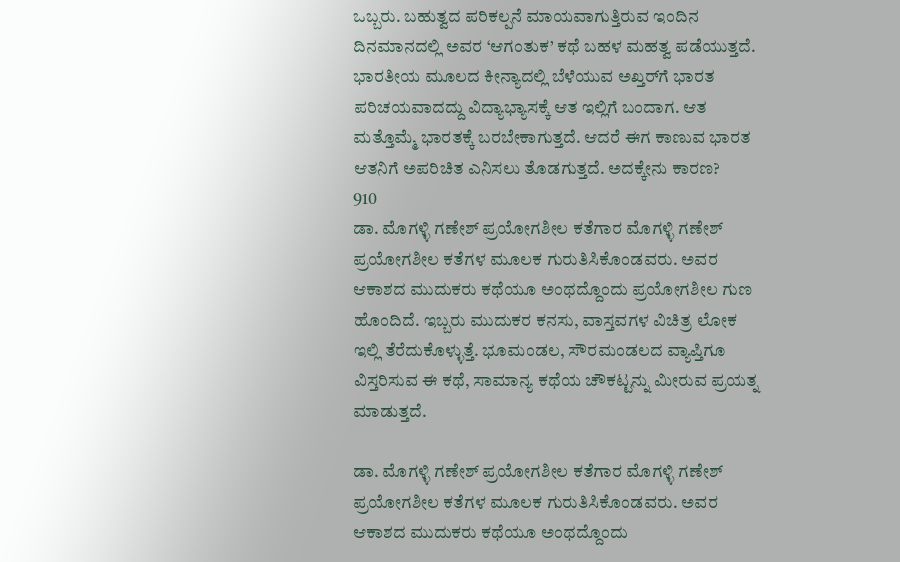ಒಬ್ಬರು. ಬಹುತ್ವದ ಪರಿಕಲ್ಪನೆ ಮಾಯವಾಗುತ್ತಿರುವ ಇಂದಿನ ದಿನಮಾನದಲ್ಲಿ ಅವರ ‘ಆಗಂತುಕ’ ಕಥೆ ಬಹಳ ಮಹತ್ವ ಪಡೆಯುತ್ತದೆ. ಭಾರತೀಯ ಮೂಲದ ಕೀನ್ಯಾದಲ್ಲಿ ಬೆಳೆಯುವ ಅಖ್ತರ್‌ಗೆ ಭಾರತ ಪರಿಚಯವಾದದ್ದು ವಿದ್ಯಾಭ್ಯಾಸಕ್ಕೆ ಆತ ಇಲ್ಲಿಗೆ ಬಂದಾಗ. ಆತ ಮತ್ತೊಮ್ಮೆ ಭಾರತಕ್ಕೆ ಬರಬೇಕಾಗುತ್ತದೆ. ಆದರೆ ಈಗ ಕಾಣುವ ಭಾರತ ಆತನಿಗೆ ಅಪರಿಚಿತ ಎನಿಸಲು ತೊಡಗುತ್ತದೆ. ಅದಕ್ಕೇನು ಕಾರಣ?
910
ಡಾ. ಮೊಗಳ್ಳಿ ಗಣೇಶ್ ಪ್ರಯೋಗಶೀಲ ಕತೆಗಾರ ಮೊಗಳ್ಳಿ ಗಣೇಶ್ ಪ್ರಯೋಗಶೀಲ ಕತೆಗಳ ಮೂಲಕ ಗುರುತಿಸಿಕೊಂಡವರು. ಅವರ ಆಕಾಶದ ಮುದುಕರು ಕಥೆಯೂ ಅಂಥದ್ದೊಂದು ಪ್ರಯೋಗಶೀಲ ಗುಣ ಹೊಂದಿದೆ. ಇಬ್ಬರು ಮುದುಕರ ಕನಸು, ವಾಸ್ತವಗಳ ವಿಚಿತ್ರ ಲೋಕ ಇಲ್ಲಿ ತೆರೆದುಕೊಳ್ಳುತ್ತೆ. ಭೂಮಂಡಲ, ಸೌರಮಂಡಲದ ವ್ಯಾಪ್ತಿಗೂ ವಿಸ್ತರಿಸುವ ಈ ಕಥೆ, ಸಾಮಾನ್ಯ ಕಥೆಯ ಚೌಕಟ್ಟನ್ನು ಮೀರುವ ಪ್ರಯತ್ನ ಮಾಡುತ್ತದೆ.

ಡಾ. ಮೊಗಳ್ಳಿ ಗಣೇಶ್ ಪ್ರಯೋಗಶೀಲ ಕತೆಗಾರ ಮೊಗಳ್ಳಿ ಗಣೇಶ್ ಪ್ರಯೋಗಶೀಲ ಕತೆಗಳ ಮೂಲಕ ಗುರುತಿಸಿಕೊಂಡವರು. ಅವರ ಆಕಾಶದ ಮುದುಕರು ಕಥೆಯೂ ಅಂಥದ್ದೊಂದು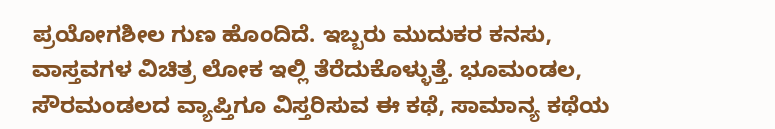ಪ್ರಯೋಗಶೀಲ ಗುಣ ಹೊಂದಿದೆ. ಇಬ್ಬರು ಮುದುಕರ ಕನಸು, ವಾಸ್ತವಗಳ ವಿಚಿತ್ರ ಲೋಕ ಇಲ್ಲಿ ತೆರೆದುಕೊಳ್ಳುತ್ತೆ. ಭೂಮಂಡಲ, ಸೌರಮಂಡಲದ ವ್ಯಾಪ್ತಿಗೂ ವಿಸ್ತರಿಸುವ ಈ ಕಥೆ, ಸಾಮಾನ್ಯ ಕಥೆಯ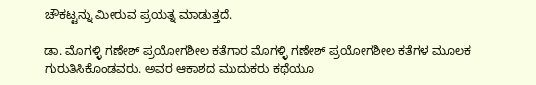ಚೌಕಟ್ಟನ್ನು ಮೀರುವ ಪ್ರಯತ್ನ ಮಾಡುತ್ತದೆ.

ಡಾ. ಮೊಗಳ್ಳಿ ಗಣೇಶ್ ಪ್ರಯೋಗಶೀಲ ಕತೆಗಾರ ಮೊಗಳ್ಳಿ ಗಣೇಶ್ ಪ್ರಯೋಗಶೀಲ ಕತೆಗಳ ಮೂಲಕ ಗುರುತಿಸಿಕೊಂಡವರು. ಅವರ ಆಕಾಶದ ಮುದುಕರು ಕಥೆಯೂ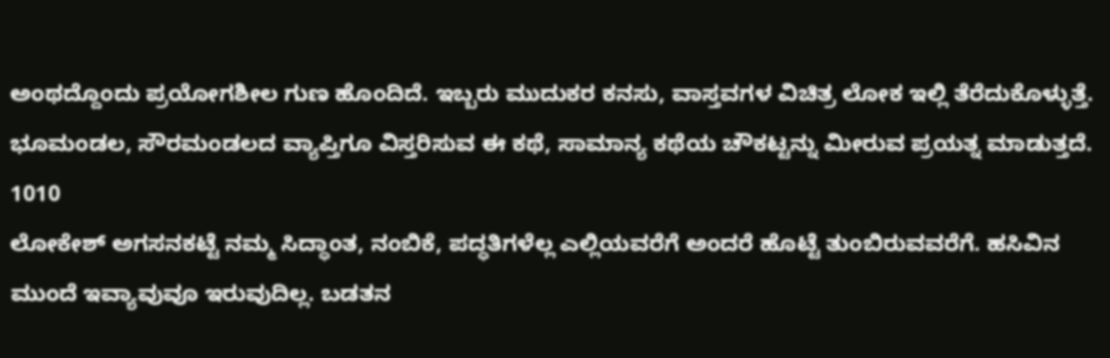ಅಂಥದ್ದೊಂದು ಪ್ರಯೋಗಶೀಲ ಗುಣ ಹೊಂದಿದೆ. ಇಬ್ಬರು ಮುದುಕರ ಕನಸು, ವಾಸ್ತವಗಳ ವಿಚಿತ್ರ ಲೋಕ ಇಲ್ಲಿ ತೆರೆದುಕೊಳ್ಳುತ್ತೆ. ಭೂಮಂಡಲ, ಸೌರಮಂಡಲದ ವ್ಯಾಪ್ತಿಗೂ ವಿಸ್ತರಿಸುವ ಈ ಕಥೆ, ಸಾಮಾನ್ಯ ಕಥೆಯ ಚೌಕಟ್ಟನ್ನು ಮೀರುವ ಪ್ರಯತ್ನ ಮಾಡುತ್ತದೆ.
1010
ಲೋಕೇಶ್ ಅಗಸನಕಟ್ಟೆ ನಮ್ಮ ಸಿದ್ಧಾಂತ, ನಂಬಿಕೆ, ಪದ್ಧತಿಗಳೆಲ್ಲ ಎಲ್ಲಿಯವರೆಗೆ ಅಂದರೆ ಹೊಟ್ಟೆ ತುಂಬಿರುವವರೆಗೆ. ಹಸಿವಿನ ಮುಂದೆ ಇವ್ಯಾವುವೂ ಇರುವುದಿಲ್ಲ. ಬಡತನ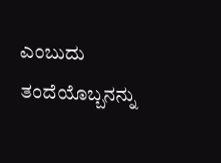ಎಂಬುದು ತಂದೆಯೊಬ್ಬನನ್ನು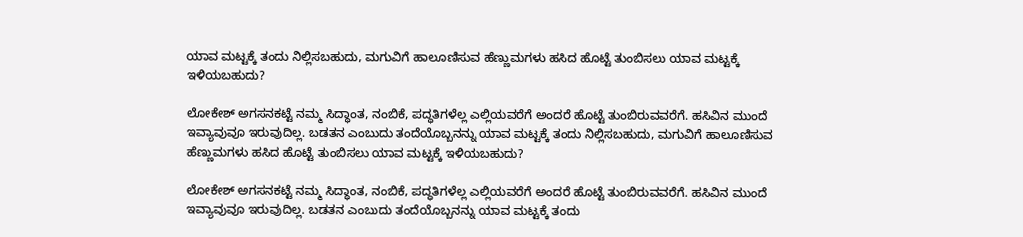ಯಾವ ಮಟ್ಟಕ್ಕೆ ತಂದು ನಿಲ್ಲಿಸಬಹುದು, ಮಗುವಿಗೆ ಹಾಲೂಣಿಸುವ ಹೆಣ್ಣುಮಗಳು ಹಸಿದ ಹೊಟ್ಟೆ ತುಂಬಿಸಲು ಯಾವ ಮಟ್ಟಕ್ಕೆ ಇಳಿಯಬಹುದು?

ಲೋಕೇಶ್ ಅಗಸನಕಟ್ಟೆ ನಮ್ಮ ಸಿದ್ಧಾಂತ, ನಂಬಿಕೆ, ಪದ್ಧತಿಗಳೆಲ್ಲ ಎಲ್ಲಿಯವರೆಗೆ ಅಂದರೆ ಹೊಟ್ಟೆ ತುಂಬಿರುವವರೆಗೆ. ಹಸಿವಿನ ಮುಂದೆ ಇವ್ಯಾವುವೂ ಇರುವುದಿಲ್ಲ. ಬಡತನ ಎಂಬುದು ತಂದೆಯೊಬ್ಬನನ್ನು ಯಾವ ಮಟ್ಟಕ್ಕೆ ತಂದು ನಿಲ್ಲಿಸಬಹುದು, ಮಗುವಿಗೆ ಹಾಲೂಣಿಸುವ ಹೆಣ್ಣುಮಗಳು ಹಸಿದ ಹೊಟ್ಟೆ ತುಂಬಿಸಲು ಯಾವ ಮಟ್ಟಕ್ಕೆ ಇಳಿಯಬಹುದು?

ಲೋಕೇಶ್ ಅಗಸನಕಟ್ಟೆ ನಮ್ಮ ಸಿದ್ಧಾಂತ, ನಂಬಿಕೆ, ಪದ್ಧತಿಗಳೆಲ್ಲ ಎಲ್ಲಿಯವರೆಗೆ ಅಂದರೆ ಹೊಟ್ಟೆ ತುಂಬಿರುವವರೆಗೆ. ಹಸಿವಿನ ಮುಂದೆ ಇವ್ಯಾವುವೂ ಇರುವುದಿಲ್ಲ. ಬಡತನ ಎಂಬುದು ತಂದೆಯೊಬ್ಬನನ್ನು ಯಾವ ಮಟ್ಟಕ್ಕೆ ತಂದು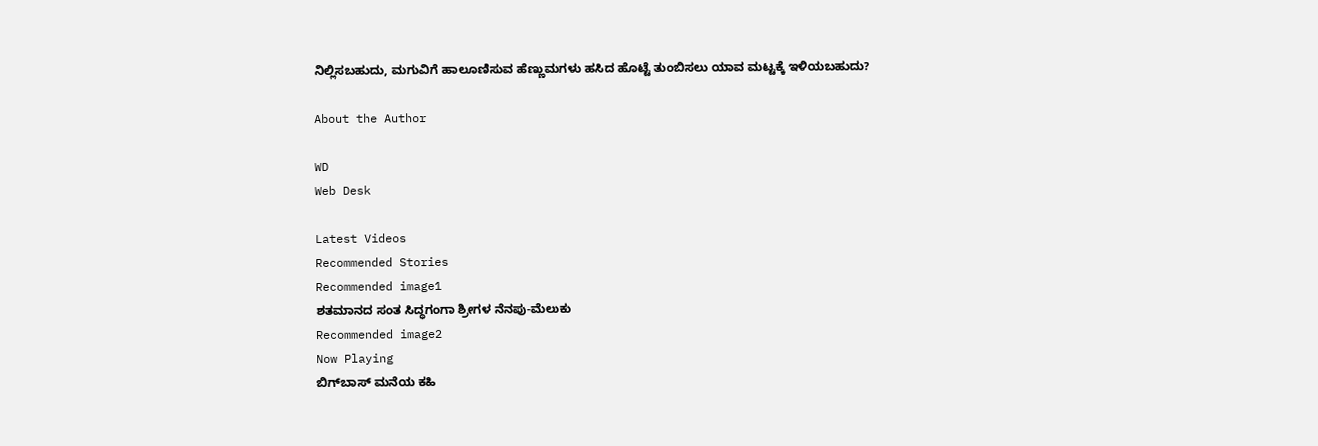ನಿಲ್ಲಿಸಬಹುದು, ಮಗುವಿಗೆ ಹಾಲೂಣಿಸುವ ಹೆಣ್ಣುಮಗಳು ಹಸಿದ ಹೊಟ್ಟೆ ತುಂಬಿಸಲು ಯಾವ ಮಟ್ಟಕ್ಕೆ ಇಳಿಯಬಹುದು?

About the Author

WD
Web Desk

Latest Videos
Recommended Stories
Recommended image1
ಶತಮಾನದ ಸಂತ ಸಿದ್ಧಗಂಗಾ ಶ್ರೀಗಳ ನೆನಪು-ಮೆಲುಕು
Recommended image2
Now Playing
ಬಿಗ್‌ಬಾಸ್ ಮನೆಯ ಕಹಿ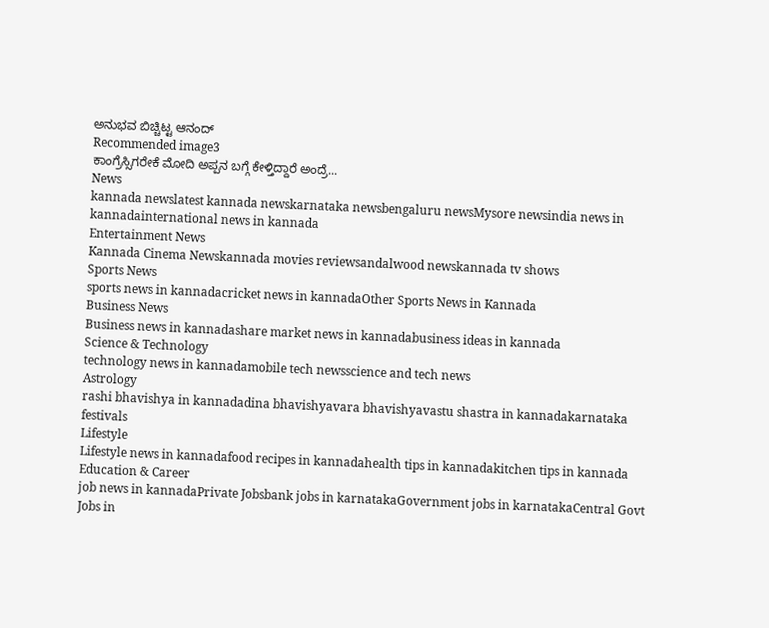ಅನುಭವ ಬಿಚ್ಚಿಟ್ಟ ಆನಂದ್
Recommended image3
ಕಾಂಗ್ರೆಸ್ಸಿಗರೇಕೆ ಮೋದಿ ಅಪ್ಪನ ಬಗ್ಗೆ ಕೇಳ್ತಿದ್ದಾರೆ ಅಂದ್ರೆ...
News
kannada newslatest kannada newskarnataka newsbengaluru newsMysore newsindia news in kannadainternational news in kannada
Entertainment News
Kannada Cinema Newskannada movies reviewsandalwood newskannada tv shows
Sports News
sports news in kannadacricket news in kannadaOther Sports News in Kannada
Business News
Business news in kannadashare market news in kannadabusiness ideas in kannada
Science & Technology
technology news in kannadamobile tech newsscience and tech news
Astrology
rashi bhavishya in kannadadina bhavishyavara bhavishyavastu shastra in kannadakarnataka festivals
Lifestyle
Lifestyle news in kannadafood recipes in kannadahealth tips in kannadakitchen tips in kannada
Education & Career
job news in kannadaPrivate Jobsbank jobs in karnatakaGovernment jobs in karnatakaCentral Govt Jobs in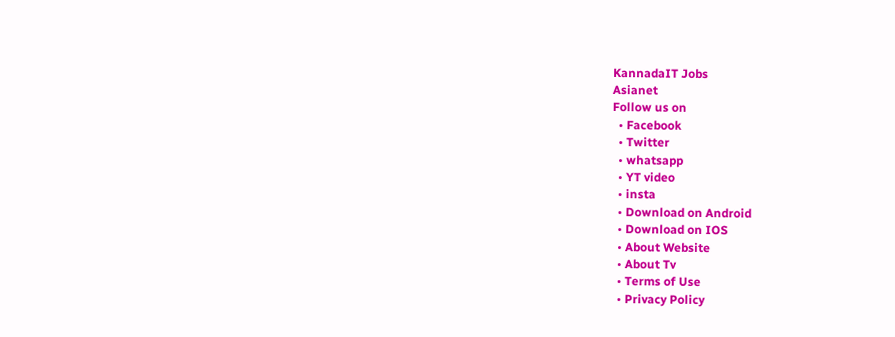KannadaIT Jobs
Asianet
Follow us on
  • Facebook
  • Twitter
  • whatsapp
  • YT video
  • insta
  • Download on Android
  • Download on IOS
  • About Website
  • About Tv
  • Terms of Use
  • Privacy Policy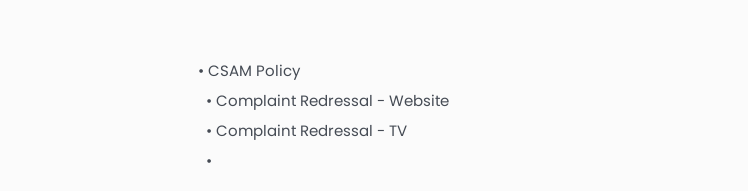• CSAM Policy
  • Complaint Redressal - Website
  • Complaint Redressal - TV
  •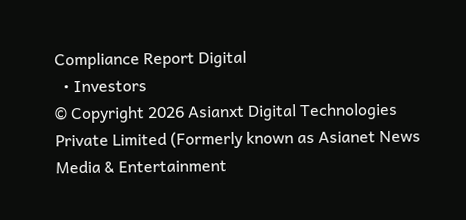Compliance Report Digital
  • Investors
© Copyright 2026 Asianxt Digital Technologies Private Limited (Formerly known as Asianet News Media & Entertainment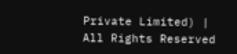Private Limited) | All Rights Reserved